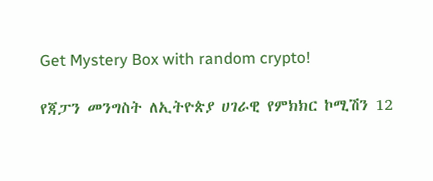Get Mystery Box with random crypto!

የጃፓን መንግስት ለኢትዮጵያ ሀገራዊ የምክክር ኮሚሽን 12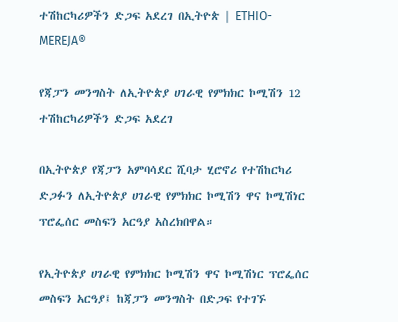ተሽከርካሪዎችን ድጋፍ አደረገ በኢትዮጵ | ETHIO-MEREJA®

የጃፓን መንግስት ለኢትዮጵያ ሀገራዊ የምክክር ኮሚሽን 12 ተሽከርካሪዎችን ድጋፍ አደረገ

በኢትዮጵያ የጃፓን አምባሳደር ሺባታ ሂሮኖሪ የተሽከርካሪ ድጋፉን ለኢትዮጵያ ሀገራዊ የምክክር ኮሚሽን ዋና ኮሚሽነር ፕሮፌሰር መስፍን አርዓያ አስረክበዋል።

የኢትዮጵያ ሀገራዊ የምክክር ኮሚሽን ዋና ኮሚሽነር ፕሮፌሰር መስፍን አርዓያ፤ ከጃፓን መንግስት በድጋፍ የተገኙ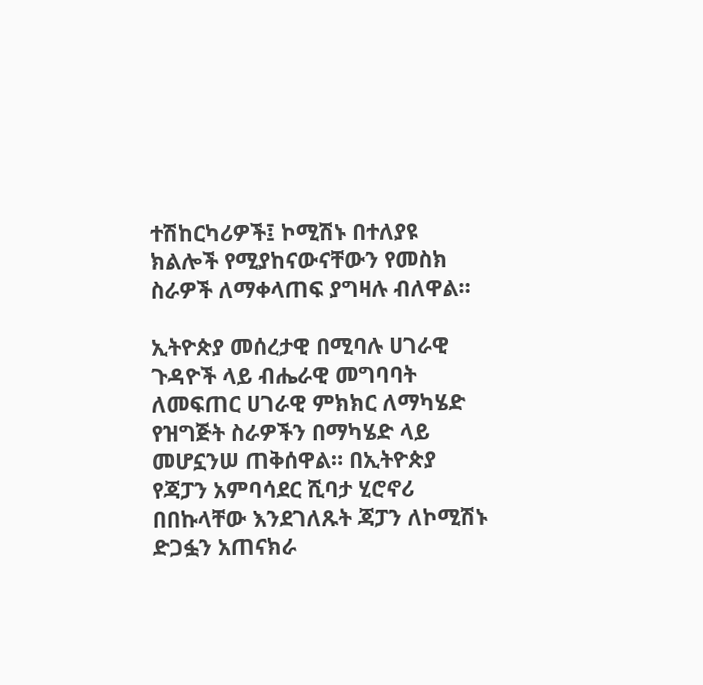ተሽከርካሪዎች፤ ኮሚሽኑ በተለያዩ ክልሎች የሚያከናውናቸውን የመስክ ስራዎች ለማቀላጠፍ ያግዛሉ ብለዋል።

ኢትዮጵያ መሰረታዊ በሚባሉ ሀገራዊ ጉዳዮች ላይ ብሔራዊ መግባባት ለመፍጠር ሀገራዊ ምክክር ለማካሄድ የዝግጅት ስራዎችን በማካሄድ ላይ መሆኗንሠ ጠቅሰዋል። በኢትዮጵያ የጃፓን አምባሳደር ሺባታ ሂሮኖሪ በበኩላቸው እንደገለጹት ጃፓን ለኮሚሽኑ ድጋፏን አጠናክራ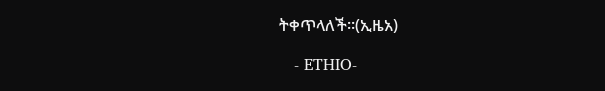ትቀጥላለች።(ኢዜአ)

   - ETHIO-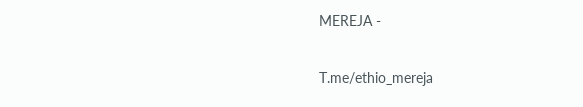MEREJA -

T.me/ethio_mereja